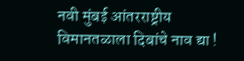नवी मुंबई आंतरराष्ट्रीय विमानतळाला दिबांचे नाव द्या !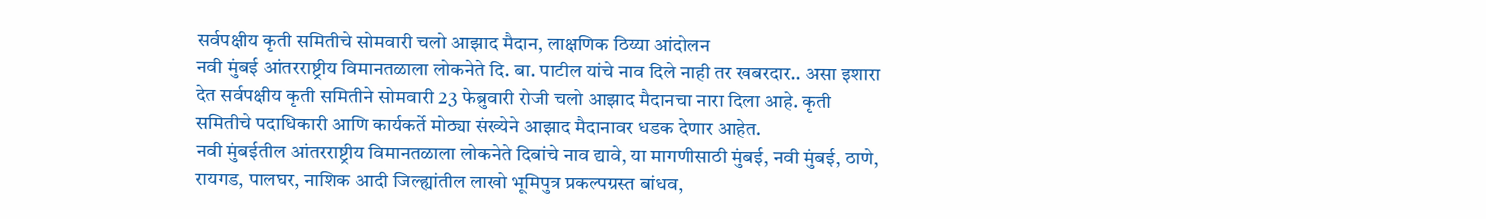सर्वपक्षीय कृती समितीचे सोमवारी चलो आझाद मैदान, लाक्षणिक ठिय्या आंदोलन
नवी मुंबई आंतरराष्ट्रीय विमानतळाला लोकनेते दि. बा. पाटील यांचे नाव दिले नाही तर खबरदार.. असा इशारा देत सर्वपक्षीय कृती समितीने सोमवारी 23 फेब्रुवारी रोजी चलो आझाद मैदानचा नारा दिला आहे. कृती समितीचे पदाधिकारी आणि कार्यकर्ते मोठ्या संख्येने आझाद मैदानावर धडक देणार आहेत.
नवी मुंबईतील आंतरराष्ट्रीय विमानतळाला लोकनेते दिबांचे नाव द्यावे, या मागणीसाठी मुंबई, नवी मुंबई, ठाणे, रायगड, पालघर, नाशिक आदी जिल्ह्यांतील लाखो भूमिपुत्र प्रकल्पग्रस्त बांधव,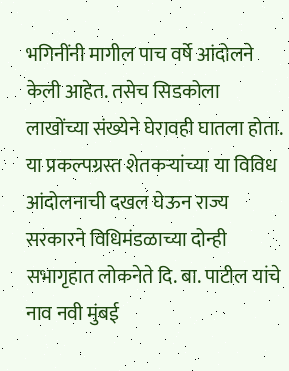भगिनींनी मागील पाच वर्षे आंदोलने केली आहेत. तसेच सिडकोला लाखोंच्या संख्येने घेरावही घातला होता. या प्रकल्पग्रस्त शेतकऱ्यांच्या या विविध आंदोलनाची दखल घेऊन राज्य सरकारने विधिमंडळाच्या दोन्ही सभागृहात लोकनेते दि. बा. पाटील यांचे नाव नवी मुंबई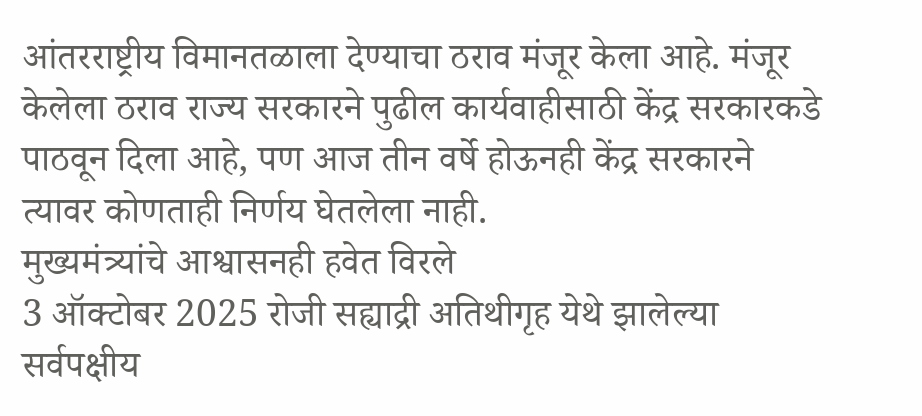आंतरराष्ट्रीय विमानतळाला देण्याचा ठराव मंजूर केला आहे. मंजूर केलेला ठराव राज्य सरकारने पुढील कार्यवाहीसाठी केंद्र सरकारकडे पाठवून दिला आहे, पण आज तीन वर्षे होऊनही केंद्र सरकारने त्यावर कोणताही निर्णय घेतलेला नाही.
मुख्यमंत्र्यांचे आश्वासनही हवेत विरले
3 ऑक्टोबर 2025 रोजी सह्याद्री अतिथीगृह येथे झालेल्या सर्वपक्षीय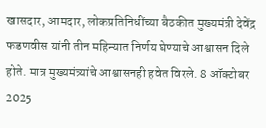खासदार, आमदार, लोकप्रतिनिधींच्या बैठकीत मुख्यमंत्री देवेंद्र फडणवीस यांनी तीन महिन्यात निर्णय घेण्याचे आश्वासन दिले होते. मात्र मुख्यमंत्र्यांचे आश्वासनही हवेत विरले. 8 ऑक्टोबर 2025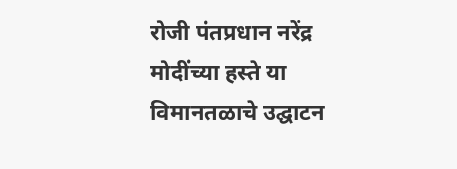रोजी पंतप्रधान नरेंद्र मोदींच्या हस्ते या विमानतळाचे उद्घाटन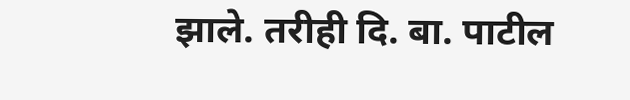झाले. तरीही दि. बा. पाटील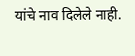यांचे नाव दिलेले नाही.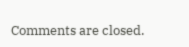Comments are closed.